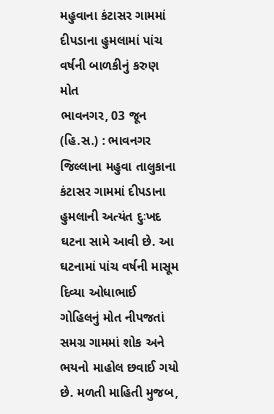મહુવાના કંટાસર ગામમાં દીપડાના હુમલામાં પાંચ વર્ષની બાળકીનું કરુણ મોત
ભાવનગર, 03 જૂન (હિ.સ.) : ભાવનગર જિલ્લાના મહુવા તાલુકાના કંટાસર ગામમાં દીપડાના હુમલાની અત્યંત દુઃખદ ઘટના સામે આવી છે. આ ઘટનામાં પાંચ વર્ષની માસૂમ દિવ્યા ઓધાભાઈ ગોહિલનું મોત નીપજતાં સમગ્ર ગામમાં શોક અને ભયનો માહોલ છવાઈ ગયો છે. મળતી માહિતી મુજબ,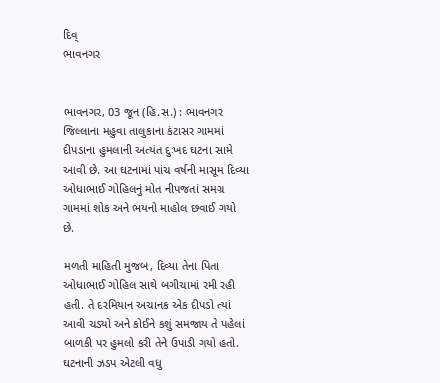દિવ્
ભાવનગર


ભાવનગર, 03 જૂન (હિ.સ.) : ભાવનગર જિલ્લાના મહુવા તાલુકાના કંટાસર ગામમાં દીપડાના હુમલાની અત્યંત દુઃખદ ઘટના સામે આવી છે. આ ઘટનામાં પાંચ વર્ષની માસૂમ દિવ્યા ઓધાભાઈ ગોહિલનું મોત નીપજતાં સમગ્ર ગામમાં શોક અને ભયનો માહોલ છવાઈ ગયો છે.

મળતી માહિતી મુજબ, દિવ્યા તેના પિતા ઓધાભાઈ ગોહિલ સાથે બગીચામાં રમી રહી હતી. તે દરમિયાન અચાનક એક દીપડો ત્યાં આવી ચડ્યો અને કોઈને કશું સમજાય તે પહેલાં બાળકી પર હુમલો કરી તેને ઉપાડી ગયો હતો. ઘટનાની ઝડપ એટલી વધુ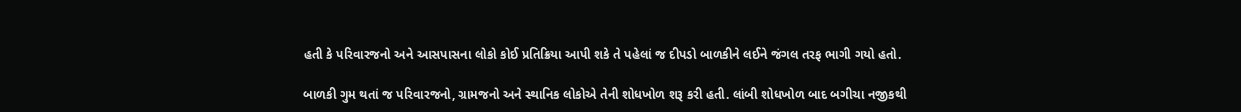હતી કે પરિવારજનો અને આસપાસના લોકો કોઈ પ્રતિક્રિયા આપી શકે તે પહેલાં જ દીપડો બાળકીને લઈને જંગલ તરફ ભાગી ગયો હતો.

બાળકી ગુમ થતાં જ પરિવારજનો, ગ્રામજનો અને સ્થાનિક લોકોએ તેની શોધખોળ શરૂ કરી હતી. લાંબી શોધખોળ બાદ બગીચા નજીકથી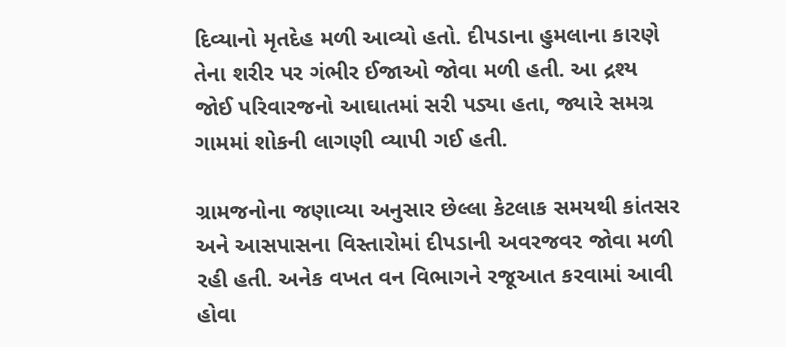દિવ્યાનો મૃતદેહ મળી આવ્યો હતો. દીપડાના હુમલાના કારણે તેના શરીર પર ગંભીર ઈજાઓ જોવા મળી હતી. આ દ્રશ્ય જોઈ પરિવારજનો આઘાતમાં સરી પડ્યા હતા, જ્યારે સમગ્ર ગામમાં શોકની લાગણી વ્યાપી ગઈ હતી.

ગ્રામજનોના જણાવ્યા અનુસાર છેલ્લા કેટલાક સમયથી કાંતસર અને આસપાસના વિસ્તારોમાં દીપડાની અવરજવર જોવા મળી રહી હતી. અનેક વખત વન વિભાગને રજૂઆત કરવામાં આવી હોવા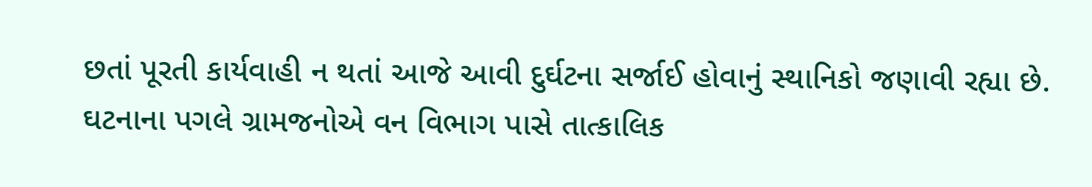છતાં પૂરતી કાર્યવાહી ન થતાં આજે આવી દુર્ઘટના સર્જાઈ હોવાનું સ્થાનિકો જણાવી રહ્યા છે. ઘટનાના પગલે ગ્રામજનોએ વન વિભાગ પાસે તાત્કાલિક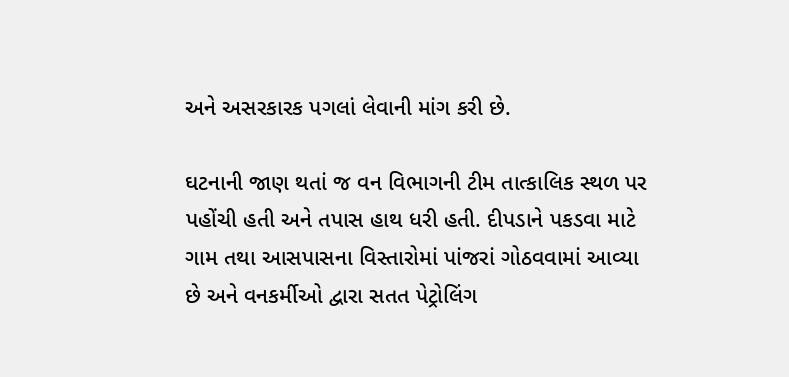અને અસરકારક પગલાં લેવાની માંગ કરી છે.

ઘટનાની જાણ થતાં જ વન વિભાગની ટીમ તાત્કાલિક સ્થળ પર પહોંચી હતી અને તપાસ હાથ ધરી હતી. દીપડાને પકડવા માટે ગામ તથા આસપાસના વિસ્તારોમાં પાંજરાં ગોઠવવામાં આવ્યા છે અને વનકર્મીઓ દ્વારા સતત પેટ્રોલિંગ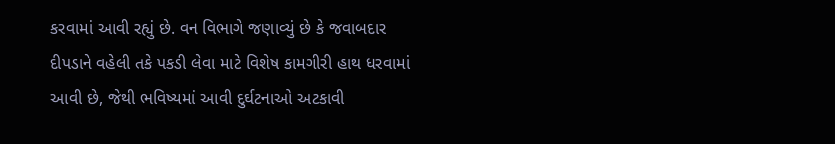કરવામાં આવી રહ્યું છે. વન વિભાગે જણાવ્યું છે કે જવાબદાર દીપડાને વહેલી તકે પકડી લેવા માટે વિશેષ કામગીરી હાથ ધરવામાં આવી છે, જેથી ભવિષ્યમાં આવી દુર્ઘટનાઓ અટકાવી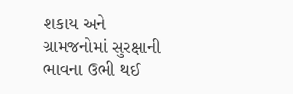શકાય અને ગ્રામજનોમાં સુરક્ષાની ભાવના ઉભી થઈ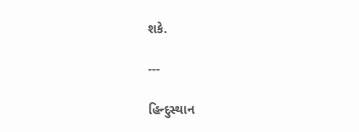શકે.

---

હિન્દુસ્થાન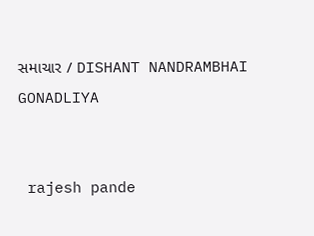સમાચાર / DISHANT NANDRAMBHAI GONADLIYA


 rajesh pande